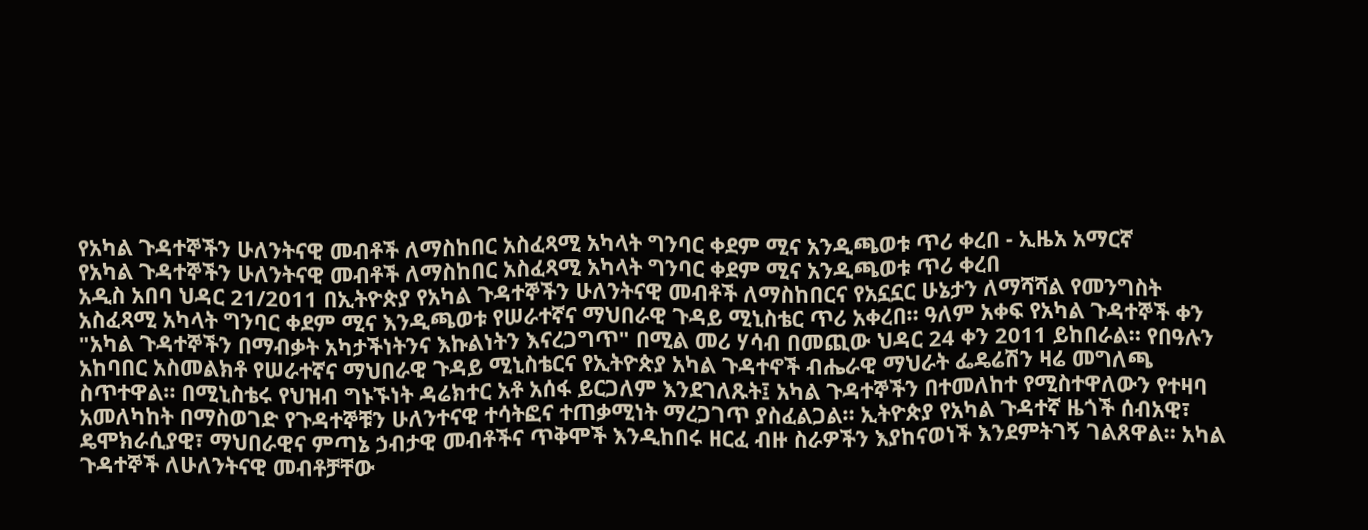የአካል ጉዳተኞችን ሁለንትናዊ መብቶች ለማስከበር አስፈጻሚ አካላት ግንባር ቀደም ሚና አንዲጫወቱ ጥሪ ቀረበ - ኢዜአ አማርኛ
የአካል ጉዳተኞችን ሁለንትናዊ መብቶች ለማስከበር አስፈጻሚ አካላት ግንባር ቀደም ሚና አንዲጫወቱ ጥሪ ቀረበ
አዲስ አበባ ህዳር 21/2011 በኢትዮጵያ የአካል ጉዳተኞችን ሁለንትናዊ መብቶች ለማስከበርና የአኗኗር ሁኔታን ለማሻሻል የመንግስት አስፈጻሚ አካላት ግንባር ቀደም ሚና እንዲጫወቱ የሠራተኛና ማህበራዊ ጉዳይ ሚኒስቴር ጥሪ አቀረበ። ዓለም አቀፍ የአካል ጉዳተኞች ቀን "አካል ጉዳተኞችን በማብቃት አካታችነትንና እኩልነትን እናረጋግጥ" በሚል መሪ ሃሳብ በመጪው ህዳር 24 ቀን 2011 ይከበራል። የበዓሉን አከባበር አስመልክቶ የሠራተኛና ማህበራዊ ጉዳይ ሚኒስቴርና የኢትዮጵያ አካል ጉዳተኖች ብሔራዊ ማህራት ፌዴሬሽን ዛሬ መግለጫ ስጥተዋል። በሚኒስቴሩ የህዝብ ግኑኙነት ዳሬክተር አቶ አሰፋ ይርጋለም እንደገለጹት፤ አካል ጉዳተኞችን በተመለከተ የሚስተዋለውን የተዛባ አመለካከት በማስወገድ የጉዳተኞቹን ሁለንተናዊ ተሳትፎና ተጠቃሚነት ማረጋገጥ ያስፈልጋል። ኢትዮጵያ የአካል ጉዳተኛ ዜጎች ሰብአዊ፣ ዴሞክራሲያዊ፣ ማህበራዊና ምጣኔ ኃብታዊ መብቶችና ጥቅሞች እንዲከበሩ ዘርፈ ብዙ ስራዎችን እያከናወነች እንደምትገኝ ገልጸዋል። አካል ጉዳተኞች ለሁለንትናዊ መብቶቻቸው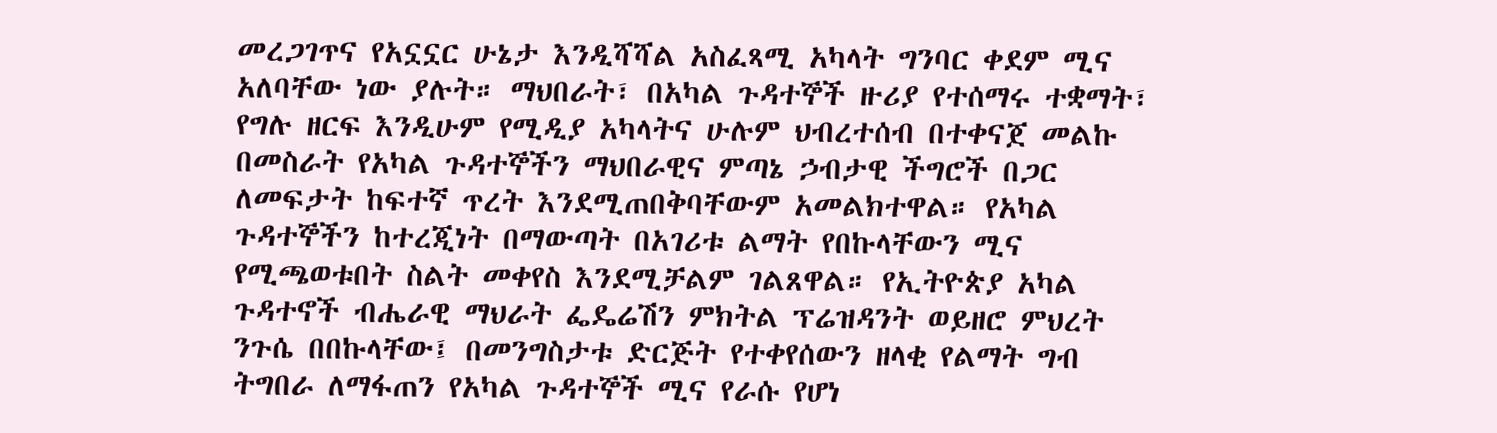መረጋገጥና የአኗኗር ሁኔታ እንዲሻሻል አስፈጻሚ አካላት ግንባር ቀደም ሚና አለባቸው ነው ያሉት። ማህበራት፣ በአካል ጉዳተኞች ዙሪያ የተሰማሩ ተቋማት፣ የግሉ ዘርፍ እንዲሁም የሚዲያ አካላትና ሁሉም ህብረተሰብ በተቀናጀ መልኩ በመስራት የአካል ጉዳተኞችን ማህበራዊና ምጣኔ ኃብታዊ ችግሮች በጋር ለመፍታት ከፍተኛ ጥረት እንደሚጠበቅባቸውም አመልክተዋል። የአካል ጉዳተኞችን ከተረጂነት በማውጣት በአገሪቱ ልማት የበኩላቸውን ሚና የሚጫወቱበት ስልት መቀየስ እንደሚቻልም ገልጸዋል። የኢትዮጵያ አካል ጉዳተኖች ብሔራዊ ማህራት ፌዴሬሽን ምክትል ፕሬዝዳንት ወይዘሮ ምህረት ንጉሴ በበኩላቸው፤ በመንግስታቱ ድርጅት የተቀየሰውን ዘላቂ የልማት ግብ ትግበራ ለማፋጠን የአካል ጉዳተኞች ሚና የራሱ የሆነ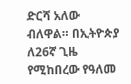ድርሻ አለው ብለዋል። በኢትዮጵያ ለ26ኛ ጊዜ የሚከበረው የዓለመ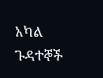አካል ጉዳተኞች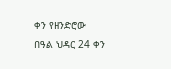ቀን የዘንድሮው በዓል ህዳር 24 ቀን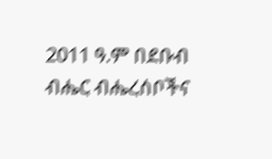2011 ዓ.ም በደቡብ ብሔር ብሔረሰቦችና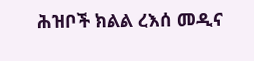ሕዝቦች ክልል ረእሰ መዲና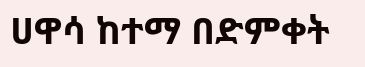ሀዋሳ ከተማ በድምቀት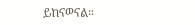ይከናወናል።